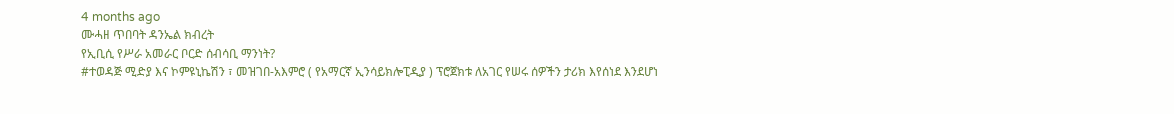4 months ago
ሙሓዘ ጥበባት ዳንኤል ክብረት
የኢቢሲ የሥራ አመራር ቦርድ ሰብሳቢ ማንነት?
#ተወዳጅ ሚድያ እና ኮምዩኒኬሽን ፣ መዝገበ-አእምሮ ( የአማርኛ ኢንሳይክሎፒዲያ ) ፕሮጀክቱ ለአገር የሠሩ ሰዎችን ታሪክ እየሰነደ እንደሆነ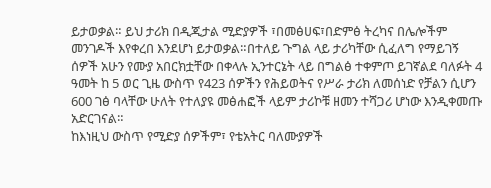ይታወቃል። ይህ ታሪክ በዲጂታል ሚድያዎች ፣በመፅሀፍ፣በድምፅ ትረካና በሌሎችም መንገዶች እየቀረበ እንደሆነ ይታወቃል።በተለይ ጉግል ላይ ታሪካቸው ሲፈለግ የማይገኝ ሰዎች አሁን የሙያ አበርክቷቸው በቀላሉ ኢንተርኔት ላይ በግልፅ ተቀምጦ ይገኛልደ ባለፉት 4 ዓመት ከ 5 ወር ጊዜ ውስጥ የ423 ሰዎችን የሕይወትና የሥራ ታሪክ ለመሰነድ የቻልን ሲሆን 600 ገፅ ባላቸው ሁለት የተለያዩ መፅሐፎች ላይም ታሪኮቹ ዘመን ተሻጋሪ ሆነው እንዲቀመጡ አድርገናል።
ከእነዚህ ውስጥ የሚድያ ሰዎችም፣ የቴአትር ባለሙያዎች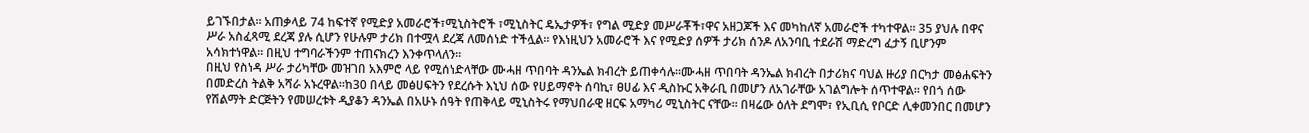ይገኙበታል። አጠቃላይ 74 ከፍተኛ የሚድያ አመራሮች፣ሚኒስትሮች ፣ሚኒስትር ዴኤታዎች፣ የግል ሚድያ መሥራቾች፣ዋና አዘጋጆች እና መካከለኛ አመራሮች ተካተዋል። 35 ያህሉ በዋና ሥራ አስፈጻሚ ደረጃ ያሉ ሲሆን የሁሉም ታሪክ በተሟላ ደረጃ ለመሰነድ ተችሏል። የእነዚህን አመራሮች እና የሚድያ ሰዎች ታሪክ ሰንዶ ለአንባቢ ተደራሽ ማድረግ ፈታኝ ቢሆንም አሳክተነዋል። በዚህ ተግባራችንም ተጠናክረን እንቀጥላለን።
በዚህ የስነዳ ሥራ ታሪካቸው መዝገበ አእምሮ ላይ የሚሰነድላቸው ሙሓዘ ጥበባት ዳንኤል ክብረት ይጠቀሳሉ።ሙሓዘ ጥበባት ዳንኤል ክብረት በታሪክና ባህል ዙሪያ በርካታ መፅሐፍትን በመድረስ ትልቅ አሻራ አኑረዋል።ከ30 በላይ መፅሀፍትን የደረሱት እኒህ ሰው የሀይማኖት ሰባኪ፣ ፀሀፊ እና ዲስኩር አቅራቢ በመሆን ለአገራቸው አገልግሎት ሰጥተዋል። የበጎ ሰው የሽልማት ድርጅትን የመሠረቱት ዲያቆን ዳንኤል በአሁኑ ሰዓት የጠቅላይ ሚኒስትሩ የማህበራዊ ዘርፍ አማካሪ ሚኒስትር ናቸው። በዛሬው ዕለት ደግሞ፣ የኢቢሲ የቦርድ ሊቀመንበር በመሆን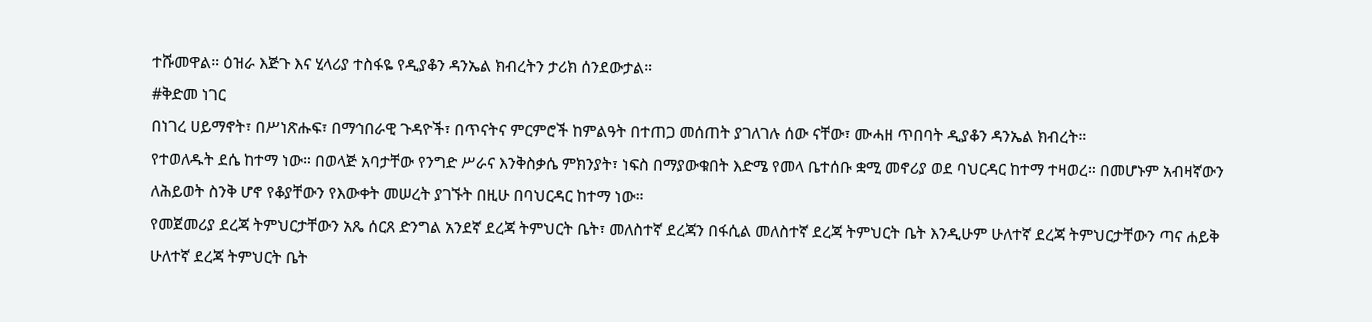ተሹመዋል። ዕዝራ እጅጉ እና ሂላሪያ ተስፋዬ የዲያቆን ዳንኤል ክብረትን ታሪክ ሰንደውታል።
#ቅድመ ነገር
በነገረ ሀይማኖት፣ በሥነጽሑፍ፣ በማኅበራዊ ጉዳዮች፣ በጥናትና ምርምሮች ከምልዓት በተጠጋ መሰጠት ያገለገሉ ሰው ናቸው፣ ሙሓዘ ጥበባት ዲያቆን ዳንኤል ክብረት።
የተወለዱት ደሴ ከተማ ነው። በወላጅ አባታቸው የንግድ ሥራና እንቅስቃሴ ምክንያት፣ ነፍስ በማያውቁበት እድሜ የመላ ቤተሰቡ ቋሚ መኖሪያ ወደ ባህርዳር ከተማ ተዛወረ። በመሆኑም አብዛኛውን ለሕይወት ስንቅ ሆኖ የቆያቸውን የእውቀት መሠረት ያገኙት በዚሁ በባህርዳር ከተማ ነው።
የመጀመሪያ ደረጃ ትምህርታቸውን አጼ ሰርጸ ድንግል አንደኛ ደረጃ ትምህርት ቤት፣ መለስተኛ ደረጃን በፋሲል መለስተኛ ደረጃ ትምህርት ቤት እንዲሁም ሁለተኛ ደረጃ ትምህርታቸውን ጣና ሐይቅ ሁለተኛ ደረጃ ትምህርት ቤት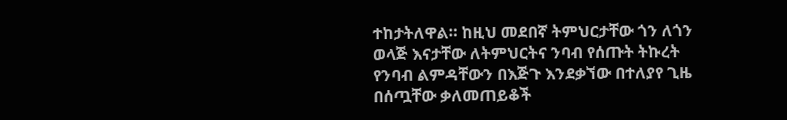ተከታትለዋል። ከዚህ መደበኛ ትምህርታቸው ጎን ለጎን ወላጅ እናታቸው ለትምህርትና ንባብ የሰጡት ትኩረት የንባብ ልምዳቸውን በእጅጉ እንደቃኘው በተለያየ ጊዜ በሰጧቸው ቃለመጠይቆች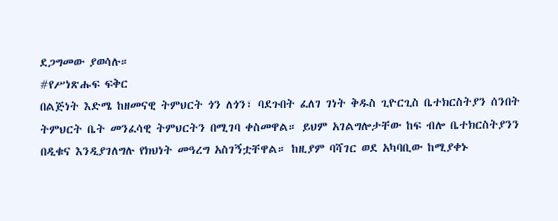ደጋግመው ያወሳሉ።
#የሥነጽሑፍ ፍቅር
በልጅነት እድሜ ከዘመናዊ ትምህርት ጎን ለጎን፣ ባደጉበት ፈለገ ገነት ቅዱስ ጊዮርጊስ ቤተክርስትያን ሰንበት ትምህርት ቤት መንፈሳዊ ትምህርትን በሚገባ ቀስመዋል። ይህም አገልግሎታቸው ከፍ ብሎ ቤተክርስትያንን በዲቁና እንዲያገለግሉ የክህነት መዓረግ አስገኝቷቸዋል። ከዚያም ባሻገር ወደ አካባቢው ከሚያቀኑ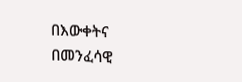በእውቀትና በመንፈሳዊ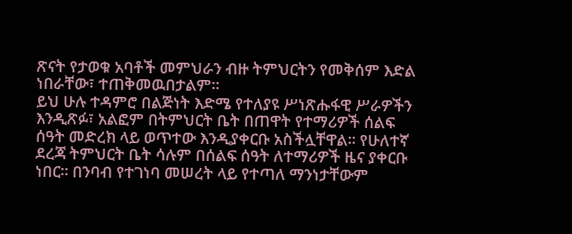ጽናት የታወቁ አባቶች መምህራን ብዙ ትምህርትን የመቅሰም እድል ነበራቸው፣ ተጠቅመዉበታልም።
ይህ ሁሉ ተዳምሮ በልጅነት እድሜ የተለያዩ ሥነጽሑፋዊ ሥራዎችን እንዲጽፉ፣ አልፎም በትምህርት ቤት በጠዋት የተማሪዎች ሰልፍ ሰዓት መድረክ ላይ ወጥተው እንዲያቀርቡ አስችሏቸዋል። የሁለተኛ ደረጃ ትምህርት ቤት ሳሉም በሰልፍ ሰዓት ለተማሪዎች ዜና ያቀርቡ ነበር። በንባብ የተገነባ መሠረት ላይ የተጣለ ማንነታቸውም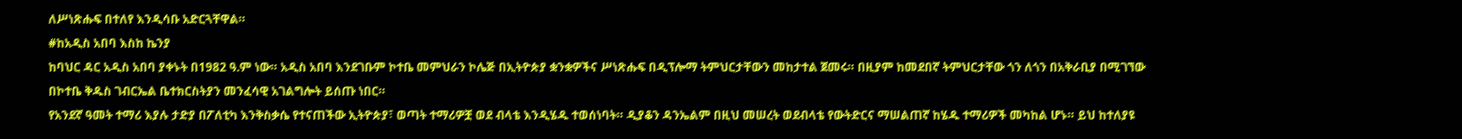ለሥነጽሑፍ በተለየ እንዲሳቡ አድርጓቸዋል።
#ከአዲስ አበባ እስከ ኬንያ
ከባህር ዳር አዲስ አበባ ያቀኑት በ1982 ዓ.ም ነው። አዲስ አበባ እንደገቡም ኮተቤ መምህራን ኮሌጅ በኢትዮጵያ ቋንቋዎችና ሥነጽሑፍ በዲፕሎማ ትምህርታቸውን መከታተል ጀመሩ። በዚያም ከመደበኛ ትምህርታቸው ጎን ለጎን በአቅራቢያ በሚገኘው በኮተቤ ቅዱስ ገብርኤል ቤተክርስትያን መንፈሳዊ አገልግሎት ይሰጡ ነበር።
የአንደኛ ዓመት ተማሪ እያሉ ታድያ በፖለቲካ እንቅስቃሴ የተናጠችው ኢትዮጵያ፣ ወጣት ተማሪዎቿ ወደ ብላቴ እንዲሄዱ ተወሰነባት። ዲያቆን ዳንኤልም በዚህ መሠረት ወደብላቴ የውትድርና ማሠልጠኛ ከሄዱ ተማሪዎች መካከል ሆኑ። ይህ ከተለያዩ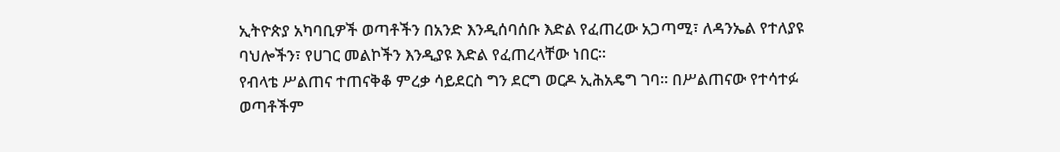ኢትዮጵያ አካባቢዎች ወጣቶችን በአንድ እንዲሰባሰቡ እድል የፈጠረው አጋጣሚ፣ ለዳንኤል የተለያዩ ባህሎችን፣ የሀገር መልኮችን እንዲያዩ እድል የፈጠረላቸው ነበር።
የብላቴ ሥልጠና ተጠናቅቆ ምረቃ ሳይደርስ ግን ደርግ ወርዶ ኢሕአዴግ ገባ። በሥልጠናው የተሳተፉ ወጣቶችም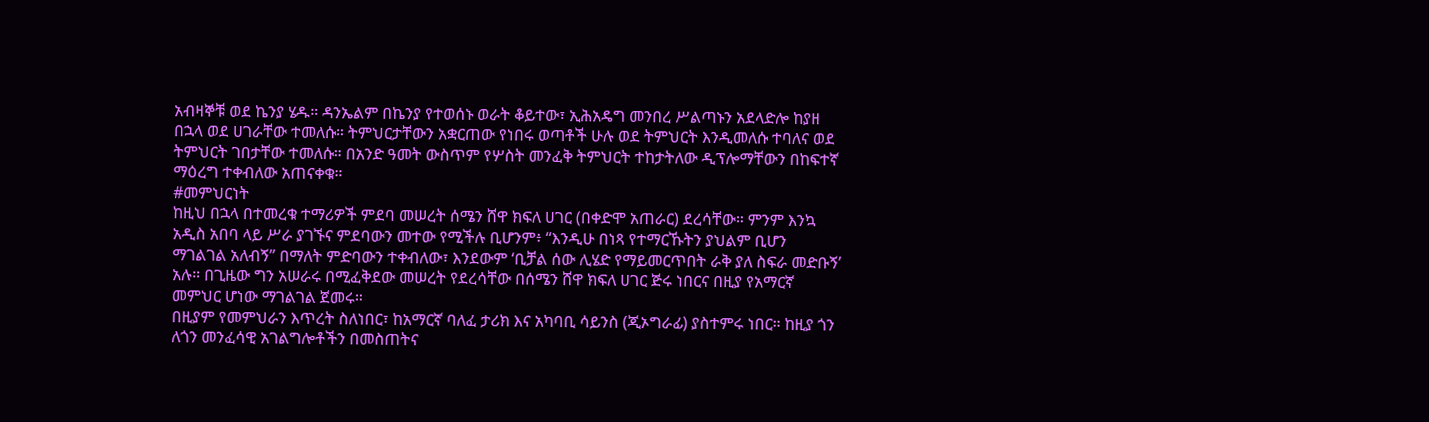አብዛኞቹ ወደ ኬንያ ሄዱ። ዳንኤልም በኬንያ የተወሰኑ ወራት ቆይተው፣ ኢሕአዴግ መንበረ ሥልጣኑን አደላድሎ ከያዘ በኋላ ወደ ሀገራቸው ተመለሱ። ትምህርታቸውን አቋርጠው የነበሩ ወጣቶች ሁሉ ወደ ትምህርት እንዲመለሱ ተባለና ወደ ትምህርት ገበታቸው ተመለሱ። በአንድ ዓመት ውስጥም የሦስት መንፈቅ ትምህርት ተከታትለው ዲፕሎማቸውን በከፍተኛ ማዕረግ ተቀብለው አጠናቀቁ።
#መምህርነት
ከዚህ በኋላ በተመረቁ ተማሪዎች ምደባ መሠረት ሰሜን ሸዋ ክፍለ ሀገር (በቀድሞ አጠራር) ደረሳቸው። ምንም እንኳ አዲስ አበባ ላይ ሥራ ያገኙና ምደባውን መተው የሚችሉ ቢሆንም፥ “እንዲሁ በነጻ የተማርኹትን ያህልም ቢሆን ማገልገል አለብኝ” በማለት ምድባውን ተቀብለው፣ እንደውም ‘ቢቻል ሰው ሊሄድ የማይመርጥበት ራቅ ያለ ስፍራ መድቡኝ’ አሉ። በጊዜው ግን አሠራሩ በሚፈቅደው መሠረት የደረሳቸው በሰሜን ሸዋ ክፍለ ሀገር ጅሩ ነበርና በዚያ የአማርኛ መምህር ሆነው ማገልገል ጀመሩ።
በዚያም የመምህራን እጥረት ስለነበር፣ ከአማርኛ ባለፈ ታሪክ እና አካባቢ ሳይንስ (ጂኦግራፊ) ያስተምሩ ነበር። ከዚያ ጎን ለጎን መንፈሳዊ አገልግሎቶችን በመስጠትና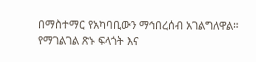በማስተማር የአካባቢውን ማኅበረሰብ አገልግለዋል።
የማገልገል ጽኑ ፍላጎት እና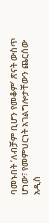ባመኑበት ‘ለብቻም ቢሆን የመቆም’ ጽናት ውስጥ ሆነው፣ የመምህርነት አገልግሎታቸውን ጨርሰው አዲስ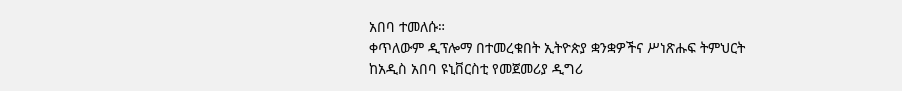አበባ ተመለሱ።
ቀጥለውም ዲፕሎማ በተመረቁበት ኢትዮጵያ ቋንቋዎችና ሥነጽሑፍ ትምህርት ከአዲስ አበባ ዩኒቨርስቲ የመጀመሪያ ዲግሪ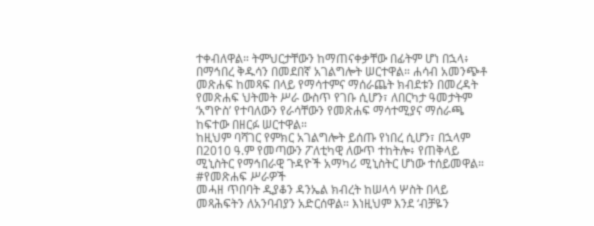ተቀብለዋል። ትምህርታቸውን ከማጠናቀቃቸው በፊትም ሆነ በኋላ፥ በማኅበረ ቅዱሳን በመደበኛ አገልግሎት ሠርተዋል። ሐሳብ አመንጭቶ መጽሐፍ ከመጻፍ በላይ የማሳተምና ማሰራጨት ክብደቱን በመረዳት የመጽሐፍ ህትመት ሥራ ውስጥ የገቡ ሲሆን፣ ለበርካታ ዓመታትም ‘አግዮስ’ የተባለውን የራሳቸውን የመጽሐፍ ማሳተሚያና ማሰራጫ ከፍተው በዘርፉ ሠርተዋል።
ከዚህም ባሻገር የምክር አገልግሎት ይሰጡ የነበረ ሲሆን፣ በኋላም በ2010 ዓ.ም የመጣውን ፖለቲካዊ ለውጥ ተከትሎ፥ የጠቅላይ ሚኒስትር የማኅበራዊ ጉዳዮች አማካሪ ሚኒስትር ሆነው ተሰይመዋል።
#የመጽሐፍ ሥራዎች
መሓዘ ጥበባት ዲያቆን ዳንኤል ክብረት ከሠላሳ ሦስት በላይ መጻሕፍትን ለአንባብያን አድርሰዋል። እነዚህም እንደ ‘ብቻዬን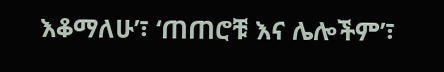እቆማለሁ’፣ ‘ጠጠሮቹ እና ሌሎችም’፣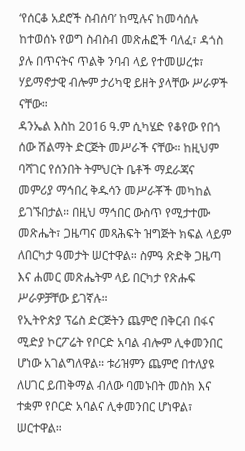‘የሰርቆ አደሮች ስብሰባ’ ከሚሉና ከመሳሰሉ ከተወሰኑ የወግ ስብስብ መጽሐፎች ባለፈ፣ ዳጎስ ያሉ በጥናትና ጥልቅ ንባብ ላይ የተመሠረቱ፣ ሃይማኖታዊ ብሎም ታሪካዊ ይዘት ያላቸው ሥራዎች ናቸው።
ዳንኤል እስከ 2016 ዓ.ም ሲካሄድ የቆየው የበጎ ሰው ሽልማት ድርጅት መሥራች ናቸው። ከዚህም ባሻገር የሰንበት ትምህርት ቤቶች ማደራጃና መምሪያ ማኅበረ ቅዱሳን መሥራቾች መካከል ይገኙበታል። በዚህ ማኅበር ውስጥ የሚታተሙ መጽሔት፣ ጋዜጣና መጻሕፍት ዝግጅት ክፍል ላይም ለበርካታ ዓመታት ሠርተዋል። ስምዓ ጽድቅ ጋዜጣ እና ሐመር መጽሔትም ላይ በርካታ የጽሑፍ ሥራዎቻቸው ይገኛሉ።
የኢትዮጵያ ፕሬስ ድርጅትን ጨምሮ በቅርብ በፋና ሚድያ ኮርፖሬት የቦርድ አባል ብሎም ሊቀመንበር ሆነው አገልግለዋል። ቱሪዝምን ጨምሮ በተለያዩ ለሀገር ይጠቅማል ብለው ባመኑበት መስክ እና ተቋም የቦርድ አባልና ሊቀመንበር ሆነዋል፣ ሠርተዋል።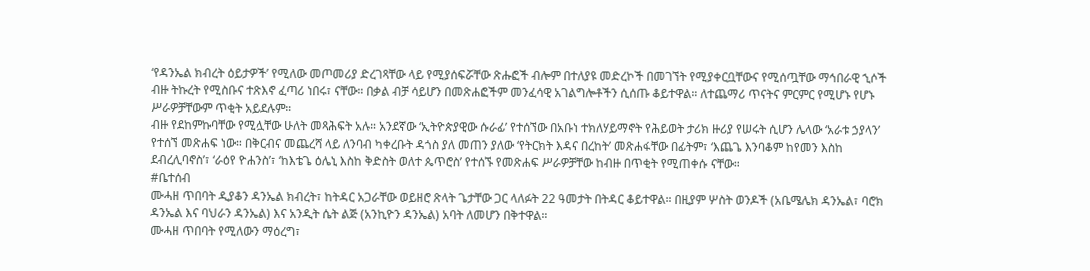‘የዳንኤል ክብረት ዕይታዎች’ የሚለው መጦመሪያ ድረገጻቸው ላይ የሚያሰፍሯቸው ጽሑፎች ብሎም በተለያዩ መድረኮች በመገኘት የሚያቀርቧቸውና የሚሰጧቸው ማኅበራዊ ኂሶች ብዙ ትኩረት የሚስቡና ተጽእኖ ፈጣሪ ነበሩ፣ ናቸው። በቃል ብቻ ሳይሆን በመጽሐፎችም መንፈሳዊ አገልግሎቶችን ሲሰጡ ቆይተዋል። ለተጨማሪ ጥናትና ምርምር የሚሆኑ የሆኑ ሥራዎቻቸውም ጥቂት አይደሉም።
ብዙ የደከምኩባቸው የሚሏቸው ሁለት መጻሕፍት አሉ። አንደኛው ‘ኢትዮጵያዊው ሱራፊ’ የተሰኘው በአቡነ ተክለሃይማኖት የሕይወት ታሪክ ዙሪያ የሠሩት ሲሆን ሌላው ‘አራቱ ኃያላን’ የተሰኘ መጽሐፍ ነው። በቅርብና መጨረሻ ላይ ለንባብ ካቀረቡት ዳጎስ ያለ መጠን ያለው ‘የትርክት እዳና በረከት’ መጽሐፋቸው በፊትም፣ ‘እጨጌ እንባቆም ከየመን እስከ ደብረሊባኖስ’፣ ‘ራዕየ ዮሐንስ’፣ ‘ከእቴጌ ዕሌኒ እስከ ቅድስት ወለተ ጴጥሮስ’ የተሰኙ የመጽሐፍ ሥራዎቻቸው ከብዙ በጥቂት የሚጠቀሱ ናቸው።
#ቤተሰብ
ሙሓዘ ጥበባት ዲያቆን ዳንኤል ክብረት፣ ከትዳር አጋራቸው ወይዘሮ ጽላት ጌታቸው ጋር ላለፉት 22 ዓመታት በትዳር ቆይተዋል። በዚያም ሦስት ወንዶች (አቤሜሌክ ዳንኤል፣ ባሮክ ዳንኤል እና ባህራን ዳንኤል) እና አንዲት ሴት ልጅ (አንኪዮን ዳንኤል) አባት ለመሆን በቅተዋል።
ሙሓዘ ጥበባት የሚለውን ማዕረግ፣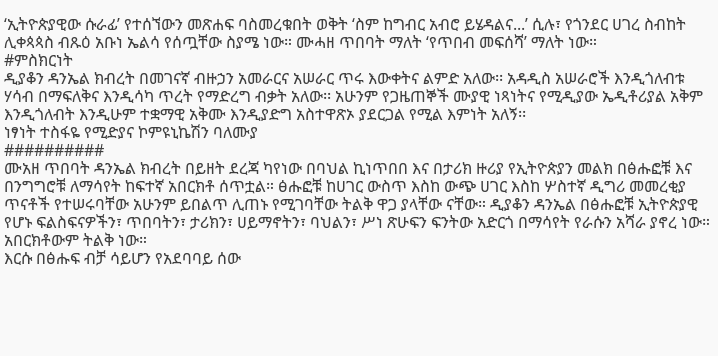‘ኢትዮጵያዊው ሱራፊ’ የተሰኘውን መጽሐፍ ባስመረቁበት ወቅት ‘ስም ከግብር አብሮ ይሄዳልና...’ ሲሉ፣ የጎንደር ሀገረ ስብከት ሊቀጳጳስ ብጹዕ አቡነ ኤልሳ የሰጧቸው ስያሜ ነው። ሙሓዘ ጥበባት ማለት ‘የጥበብ መፍሰሻ’ ማለት ነው።
#ምስክርነት
ዲያቆን ዳንኤል ክብረት በመገናኛ ብዙኃን አመራርና አሠራር ጥሩ እውቀትና ልምድ አለው፡፡ አዳዲስ አሠራሮች እንዲጎለብቱ ሃሳብ በማፍለቅና እንዲሳካ ጥረት የማድረግ ብቃት አለው፡፡ አሁንም የጋዜጠኞች ሙያዊ ነጻነትና የሚዲያው ኤዲቶሪያል አቅም እንዲጎለብት እንዲሁም ተቋማዊ አቅሙ እንዲያድግ አስተዋጽኦ ያደርጋል የሚል እምነት አለኝ፡፡
ነፃነት ተስፋዬ የሚድያና ኮምዩኒኬሽን ባለሙያ
##########
ሙአዘ ጥበባት ዳንኤል ክብረት በይዘት ደረጃ ካየነው በባህል ኪነጥበበ እና በታሪክ ዙሪያ የኢትዮጵያን መልክ በፅሑፎቹ እና በንግግሮቹ ለማሳየት ከፍተኛ አበርክቶ ሰጥቷል። ፅሑፎቹ ከሀገር ውስጥ እስከ ውጭ ሀገር እስከ ሦስተኛ ዲግሪ መመረቂያ ጥናቶች የተሠሩባቸው አሁንም ይበልጥ ሊጠኑ የሚገባቸው ትልቅ ዋጋ ያላቸው ናቸው። ዲያቆን ዳንኤል በፅሑፎቹ ኢትዮጵያዊ የሆኑ ፍልስፍናዎችን፣ ጥበባትን፣ ታሪክን፣ ሀይማኖትን፣ ባህልን፣ ሥነ ጽሁፍን ፍንትው አድርጎ በማሳየት የራሱን አሻራ ያኖረ ነው። አበርክቶውም ትልቅ ነው።
እርሱ በፅሑፍ ብቻ ሳይሆን የአደባባይ ሰው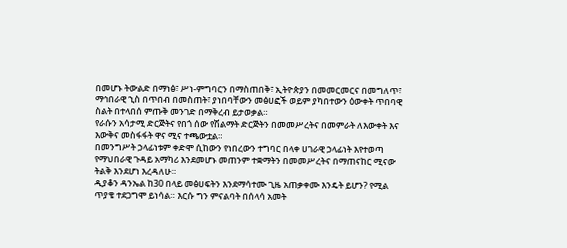በመሆኑ ትውልድ በማነፅ፣ ሥነ-ምግባርን በማስጠበቅ፣ ኢትዮጵያን በመመርመርና በመግለጥ፣ ማኅበራዊ ኂስ በጥበብ በመስጠት፣ ያነበባቸውን መፅሀፎች ወይም ያካበተውን ዕውቀት ጥበባዊ ስልት በተላበሰ ምጡቅ መንገድ በማቅረብ ይታወቃል።
የራሱን አሳታሚ ድርጅትና የበጎ ሰው የሽልማት ድርጅትን በመመሥረትና በመምራት ለእውቀት እና እውቅና መስፋፋት ዋና ሚና ተጫውቷል።
በመንግሥት ኃላፊነቱም ቀድሞ ሲከውን የነበረውን ተግባር በላቀ ሀገራዊ ኃላፊነት እየተወጣ የማህበራዊ ጉዳይ አማካሪ እንደመሆኑ መጠንም ተቋማትን በመመሥረትና በማጠናከር ሚናው ትልቅ እንደሆነ እረዳለሁ።
ዲያቆን ዳንኤል ከ30 በላይ መፅሀፍትን እንደማሳተሙ ጊዜ አጠቃቀሙ እንዴት ይሆን? የሚል ጥያቄ ተደጋግሞ ይነሳል። እርሱ ግን ምናልባት በሰላሳ አመት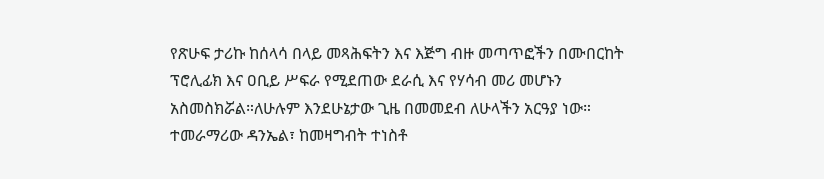የጽሁፍ ታሪኩ ከሰላሳ በላይ መጻሕፍትን እና እጅግ ብዙ መጣጥፎችን በሙበርከት ፕሮሊፊክ እና ዐቢይ ሥፍራ የሚደጠው ደራሲ እና የሃሳብ መሪ መሆኑን አስመስክሯል።ለሁሉም እንደሁኔታው ጊዜ በመመደብ ለሁላችን አርዓያ ነው።
ተመራማሪው ዳንኤል፣ ከመዛግብት ተነስቶ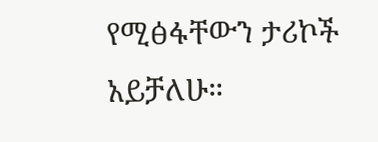የሚፅፋቸውን ታሪኮች አይቻለሁ።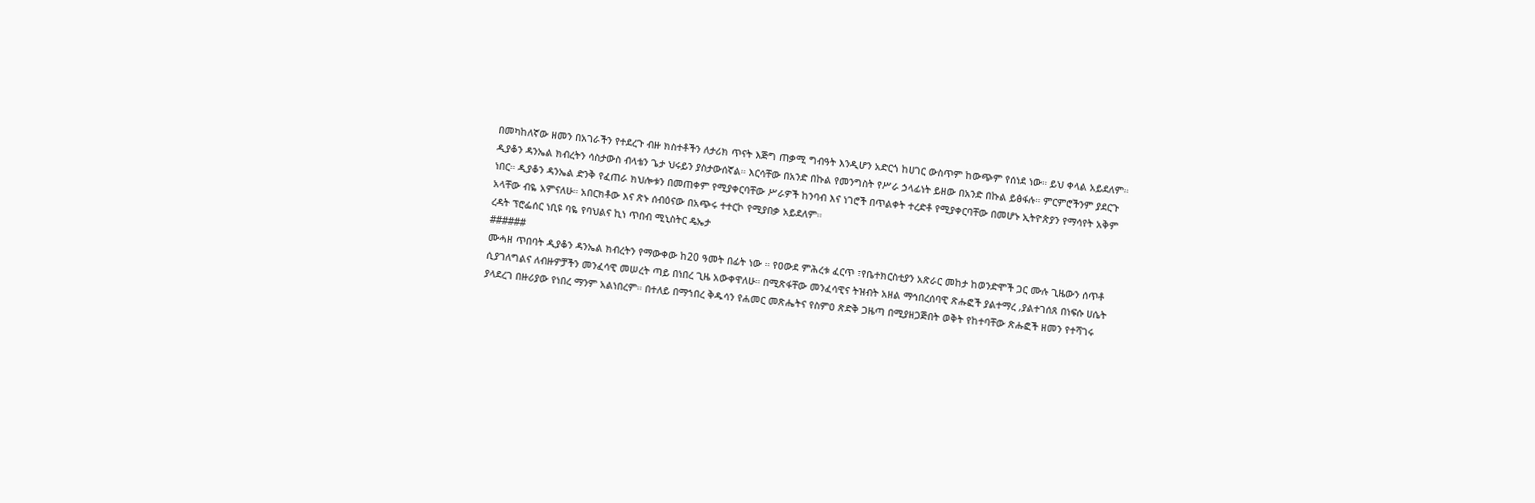በመካከለኛው ዘመን በአገራችን የተደረጉ ብዙ ክስተቶችን ለታሪክ ጥናት እጅግ ጠቃሚ ግብዓት እንዲሆን አድርጎ ከሀገር ውስጥም ከውጭም የሰነደ ነው። ይህ ቀላል አይደለም።
ዲያቆን ዳንኤል ክብረትን ሳስታውስ ብላቴን ጌታ ህሩይን ያስታውሰኛል። እርሳቸው በአንድ በኩል የመንግስት የሥራ ኃላፊነት ይዘው በአንድ በኩል ይፅፋሉ። ምርምሮችንም ያደርጉ ነበር። ዲያቆን ዳንኤል ድንቅ የፈጠራ ክህሎቱን በመጠቀም የሚያቀርባቸው ሥራዎች ከንባብ እና ነገሮች በጥልቀት ተረድቶ የሚያቀርባቸው በመሆኑ ኢትዮጵያን የማሳየት አቅም አላቸው ብዬ አምናለሁ። አበርክቶው እና ጽኑ ሰብዕናው በአጭሩ ተተርኮ የሚያበቃ አይደለም።
ረዳት ፕሮፌሰር ነቢዩ ባዬ የባህልና ኪነ ጥበብ ሚኒስትር ዴኤታ
######
ሙሓዘ ጥበባት ዲያቆን ዳንኤል ክብረትን የማውቀው ከ20 ዓመት በፊት ነው ። የዐውደ ምሕረቱ ፈርጥ ፣የቤተክርስቲያን አጽራር መከታ ከወንድሞች ጋር ሙሉ ጊዜውን ሰጥቶ ሲያገለግልና ለብዙዎቻችን መንፈሳዊ መሠረት ጣይ በነበረ ጊዜ አውቀዋለሁ። በሚጽፋቸው መንፈሳዊና ትዝብት አዘል ማኅበረሰባዊ ጽሑፎች ያልተማረ ,ያልተገሰጸ በነፍሱ ሀሴት ያላደረገ በዙሪያው የነበረ ማንም አልነበረም። በተለይ በማኀበረ ቅዱሳን የሐመር መጽሔትና የስምዐ ጽድቅ ጋዜጣ በሚያዘጋጅበት ወቅት የከተባቸው ጽሑፎች ዘመን የተሻገሩ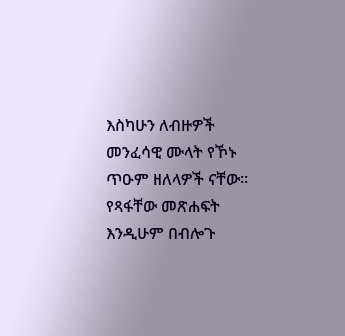እስካሁን ለብዙዎች መንፈሳዊ ሙላት የኾኑ ጥዑም ዘለላዎች ናቸው።
የጻፋቸው መጽሐፍት እንዲሁም በብሎጉ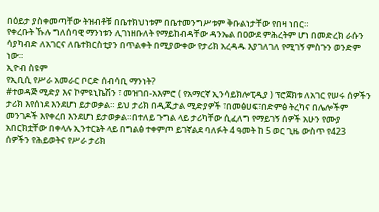በዕይታ ያስቀመጣቸው ትዝብቶቹ በቤተክህነቱም በቤተመንግሥቱም ቅቡልነታቸው የበዛ ነበር።
የቀረቡት ኹሉ ግለሰባዊ ማንነቱን ሊገነዘቡለት የማይከብዳቸው ዳንኤል በዐውደ ምሕረትም ሆነ በመድረክ ራሱን ሳያካብድ ለአገርና ለቤተክርስቲያን በጥልቀት በሚያውቀው የታሪክ አረዳዱ እያገለገለ የሚገኝ ምስጉን ወንድም ነው።
ኢዮብ ስዩም
የኢቢሲ የሥራ አመራር ቦርድ ሰብሳቢ ማንነት?
#ተወዳጅ ሚድያ እና ኮምዩኒኬሽን ፣ መዝገበ-አእምሮ ( የአማርኛ ኢንሳይክሎፒዲያ ) ፕሮጀክቱ ለአገር የሠሩ ሰዎችን ታሪክ እየሰነደ እንደሆነ ይታወቃል። ይህ ታሪክ በዲጂታል ሚድያዎች ፣በመፅሀፍ፣በድምፅ ትረካና በሌሎችም መንገዶች እየቀረበ እንደሆነ ይታወቃል።በተለይ ጉግል ላይ ታሪካቸው ሲፈለግ የማይገኝ ሰዎች አሁን የሙያ አበርክቷቸው በቀላሉ ኢንተርኔት ላይ በግልፅ ተቀምጦ ይገኛልደ ባለፉት 4 ዓመት ከ 5 ወር ጊዜ ውስጥ የ423 ሰዎችን የሕይወትና የሥራ ታሪክ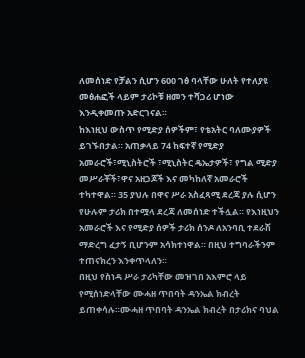ለመሰነድ የቻልን ሲሆን 600 ገፅ ባላቸው ሁለት የተለያዩ መፅሐፎች ላይም ታሪኮቹ ዘመን ተሻጋሪ ሆነው እንዲቀመጡ አድርገናል።
ከእነዚህ ውስጥ የሚድያ ሰዎችም፣ የቴአትር ባለሙያዎች ይገኙበታል። አጠቃላይ 74 ከፍተኛ የሚድያ አመራሮች፣ሚኒስትሮች ፣ሚኒስትር ዴኤታዎች፣ የግል ሚድያ መሥራቾች፣ዋና አዘጋጆች እና መካከለኛ አመራሮች ተካተዋል። 35 ያህሉ በዋና ሥራ አስፈጻሚ ደረጃ ያሉ ሲሆን የሁሉም ታሪክ በተሟላ ደረጃ ለመሰነድ ተችሏል። የእነዚህን አመራሮች እና የሚድያ ሰዎች ታሪክ ሰንዶ ለአንባቢ ተደራሽ ማድረግ ፈታኝ ቢሆንም አሳክተነዋል። በዚህ ተግባራችንም ተጠናክረን እንቀጥላለን።
በዚህ የስነዳ ሥራ ታሪካቸው መዝገበ አእምሮ ላይ የሚሰነድላቸው ሙሓዘ ጥበባት ዳንኤል ክብረት ይጠቀሳሉ።ሙሓዘ ጥበባት ዳንኤል ክብረት በታሪክና ባህል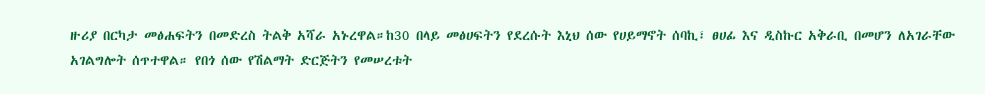ዙሪያ በርካታ መፅሐፍትን በመድረስ ትልቅ አሻራ አኑረዋል።ከ30 በላይ መፅሀፍትን የደረሱት እኒህ ሰው የሀይማኖት ሰባኪ፣ ፀሀፊ እና ዲስኩር አቅራቢ በመሆን ለአገራቸው አገልግሎት ሰጥተዋል። የበጎ ሰው የሽልማት ድርጅትን የመሠረቱት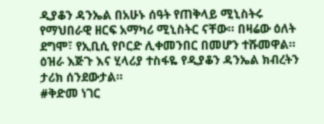ዲያቆን ዳንኤል በአሁኑ ሰዓት የጠቅላይ ሚኒስትሩ የማህበራዊ ዘርፍ አማካሪ ሚኒስትር ናቸው። በዛሬው ዕለት ደግሞ፣ የኢቢሲ የቦርድ ሊቀመንበር በመሆን ተሹመዋል። ዕዝራ እጅጉ እና ሂላሪያ ተስፋዬ የዲያቆን ዳንኤል ክብረትን ታሪክ ሰንደውታል።
#ቅድመ ነገር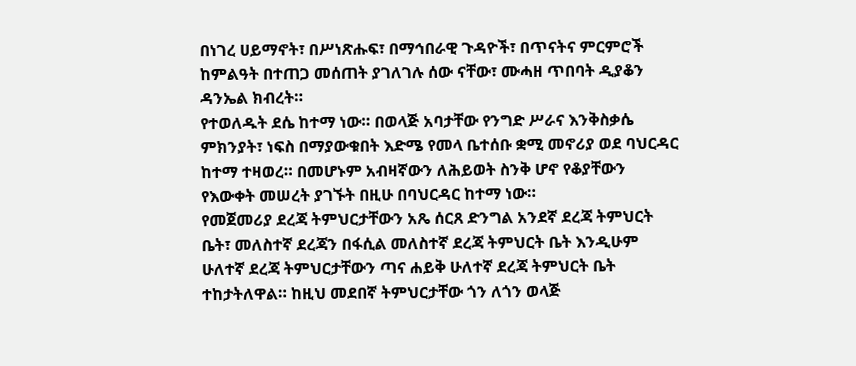በነገረ ሀይማኖት፣ በሥነጽሑፍ፣ በማኅበራዊ ጉዳዮች፣ በጥናትና ምርምሮች ከምልዓት በተጠጋ መሰጠት ያገለገሉ ሰው ናቸው፣ ሙሓዘ ጥበባት ዲያቆን ዳንኤል ክብረት።
የተወለዱት ደሴ ከተማ ነው። በወላጅ አባታቸው የንግድ ሥራና እንቅስቃሴ ምክንያት፣ ነፍስ በማያውቁበት እድሜ የመላ ቤተሰቡ ቋሚ መኖሪያ ወደ ባህርዳር ከተማ ተዛወረ። በመሆኑም አብዛኛውን ለሕይወት ስንቅ ሆኖ የቆያቸውን የእውቀት መሠረት ያገኙት በዚሁ በባህርዳር ከተማ ነው።
የመጀመሪያ ደረጃ ትምህርታቸውን አጼ ሰርጸ ድንግል አንደኛ ደረጃ ትምህርት ቤት፣ መለስተኛ ደረጃን በፋሲል መለስተኛ ደረጃ ትምህርት ቤት እንዲሁም ሁለተኛ ደረጃ ትምህርታቸውን ጣና ሐይቅ ሁለተኛ ደረጃ ትምህርት ቤት ተከታትለዋል። ከዚህ መደበኛ ትምህርታቸው ጎን ለጎን ወላጅ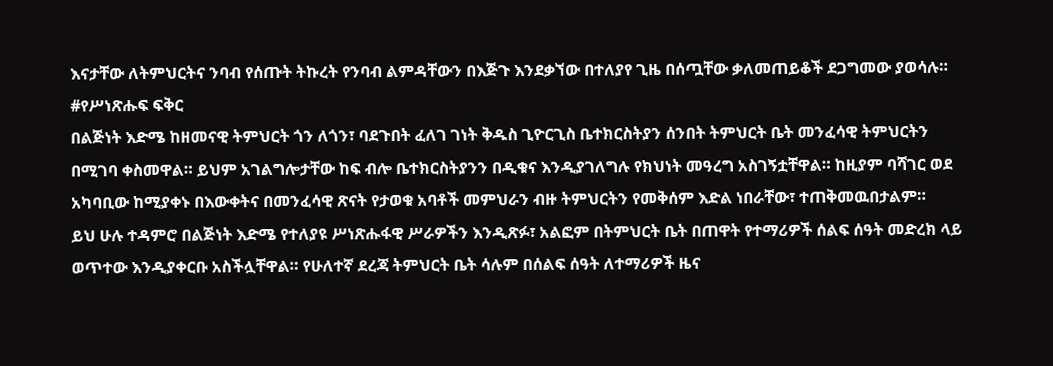እናታቸው ለትምህርትና ንባብ የሰጡት ትኩረት የንባብ ልምዳቸውን በእጅጉ እንደቃኘው በተለያየ ጊዜ በሰጧቸው ቃለመጠይቆች ደጋግመው ያወሳሉ።
#የሥነጽሑፍ ፍቅር
በልጅነት እድሜ ከዘመናዊ ትምህርት ጎን ለጎን፣ ባደጉበት ፈለገ ገነት ቅዱስ ጊዮርጊስ ቤተክርስትያን ሰንበት ትምህርት ቤት መንፈሳዊ ትምህርትን በሚገባ ቀስመዋል። ይህም አገልግሎታቸው ከፍ ብሎ ቤተክርስትያንን በዲቁና እንዲያገለግሉ የክህነት መዓረግ አስገኝቷቸዋል። ከዚያም ባሻገር ወደ አካባቢው ከሚያቀኑ በእውቀትና በመንፈሳዊ ጽናት የታወቁ አባቶች መምህራን ብዙ ትምህርትን የመቅሰም እድል ነበራቸው፣ ተጠቅመዉበታልም።
ይህ ሁሉ ተዳምሮ በልጅነት እድሜ የተለያዩ ሥነጽሑፋዊ ሥራዎችን እንዲጽፉ፣ አልፎም በትምህርት ቤት በጠዋት የተማሪዎች ሰልፍ ሰዓት መድረክ ላይ ወጥተው እንዲያቀርቡ አስችሏቸዋል። የሁለተኛ ደረጃ ትምህርት ቤት ሳሉም በሰልፍ ሰዓት ለተማሪዎች ዜና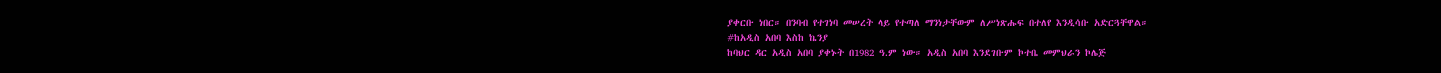ያቀርቡ ነበር። በንባብ የተገነባ መሠረት ላይ የተጣለ ማንነታቸውም ለሥነጽሑፍ በተለየ እንዲሳቡ አድርጓቸዋል።
#ከአዲስ አበባ እስከ ኬንያ
ከባህር ዳር አዲስ አበባ ያቀኑት በ1982 ዓ.ም ነው። አዲስ አበባ እንደገቡም ኮተቤ መምህራን ኮሌጅ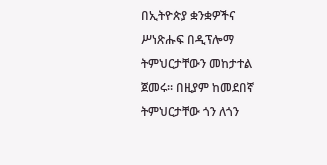በኢትዮጵያ ቋንቋዎችና ሥነጽሑፍ በዲፕሎማ ትምህርታቸውን መከታተል ጀመሩ። በዚያም ከመደበኛ ትምህርታቸው ጎን ለጎን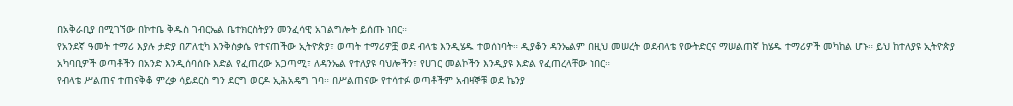በአቅራቢያ በሚገኘው በኮተቤ ቅዱስ ገብርኤል ቤተክርስትያን መንፈሳዊ አገልግሎት ይሰጡ ነበር።
የአንደኛ ዓመት ተማሪ እያሉ ታድያ በፖለቲካ እንቅስቃሴ የተናጠችው ኢትዮጵያ፣ ወጣት ተማሪዎቿ ወደ ብላቴ እንዲሄዱ ተወሰነባት። ዲያቆን ዳንኤልም በዚህ መሠረት ወደብላቴ የውትድርና ማሠልጠኛ ከሄዱ ተማሪዎች መካከል ሆኑ። ይህ ከተለያዩ ኢትዮጵያ አካባቢዎች ወጣቶችን በአንድ እንዲሰባሰቡ እድል የፈጠረው አጋጣሚ፣ ለዳንኤል የተለያዩ ባህሎችን፣ የሀገር መልኮችን እንዲያዩ እድል የፈጠረላቸው ነበር።
የብላቴ ሥልጠና ተጠናቅቆ ምረቃ ሳይደርስ ግን ደርግ ወርዶ ኢሕአዴግ ገባ። በሥልጠናው የተሳተፉ ወጣቶችም አብዛኞቹ ወደ ኬንያ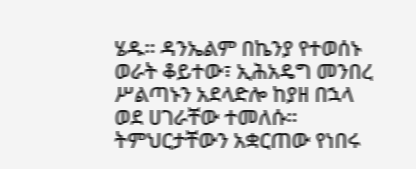ሄዱ። ዳንኤልም በኬንያ የተወሰኑ ወራት ቆይተው፣ ኢሕአዴግ መንበረ ሥልጣኑን አደላድሎ ከያዘ በኋላ ወደ ሀገራቸው ተመለሱ። ትምህርታቸውን አቋርጠው የነበሩ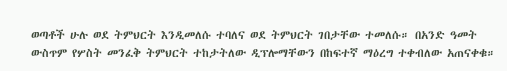ወጣቶች ሁሉ ወደ ትምህርት እንዲመለሱ ተባለና ወደ ትምህርት ገበታቸው ተመለሱ። በአንድ ዓመት ውስጥም የሦስት መንፈቅ ትምህርት ተከታትለው ዲፕሎማቸውን በከፍተኛ ማዕረግ ተቀብለው አጠናቀቁ።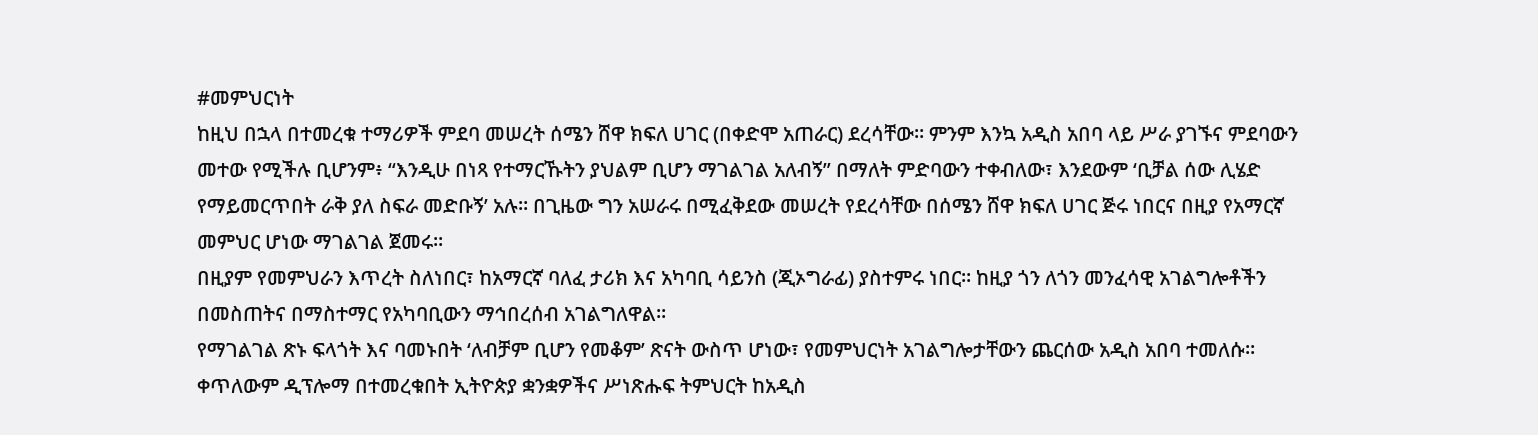#መምህርነት
ከዚህ በኋላ በተመረቁ ተማሪዎች ምደባ መሠረት ሰሜን ሸዋ ክፍለ ሀገር (በቀድሞ አጠራር) ደረሳቸው። ምንም እንኳ አዲስ አበባ ላይ ሥራ ያገኙና ምደባውን መተው የሚችሉ ቢሆንም፥ “እንዲሁ በነጻ የተማርኹትን ያህልም ቢሆን ማገልገል አለብኝ” በማለት ምድባውን ተቀብለው፣ እንደውም ‘ቢቻል ሰው ሊሄድ የማይመርጥበት ራቅ ያለ ስፍራ መድቡኝ’ አሉ። በጊዜው ግን አሠራሩ በሚፈቅደው መሠረት የደረሳቸው በሰሜን ሸዋ ክፍለ ሀገር ጅሩ ነበርና በዚያ የአማርኛ መምህር ሆነው ማገልገል ጀመሩ።
በዚያም የመምህራን እጥረት ስለነበር፣ ከአማርኛ ባለፈ ታሪክ እና አካባቢ ሳይንስ (ጂኦግራፊ) ያስተምሩ ነበር። ከዚያ ጎን ለጎን መንፈሳዊ አገልግሎቶችን በመስጠትና በማስተማር የአካባቢውን ማኅበረሰብ አገልግለዋል።
የማገልገል ጽኑ ፍላጎት እና ባመኑበት ‘ለብቻም ቢሆን የመቆም’ ጽናት ውስጥ ሆነው፣ የመምህርነት አገልግሎታቸውን ጨርሰው አዲስ አበባ ተመለሱ።
ቀጥለውም ዲፕሎማ በተመረቁበት ኢትዮጵያ ቋንቋዎችና ሥነጽሑፍ ትምህርት ከአዲስ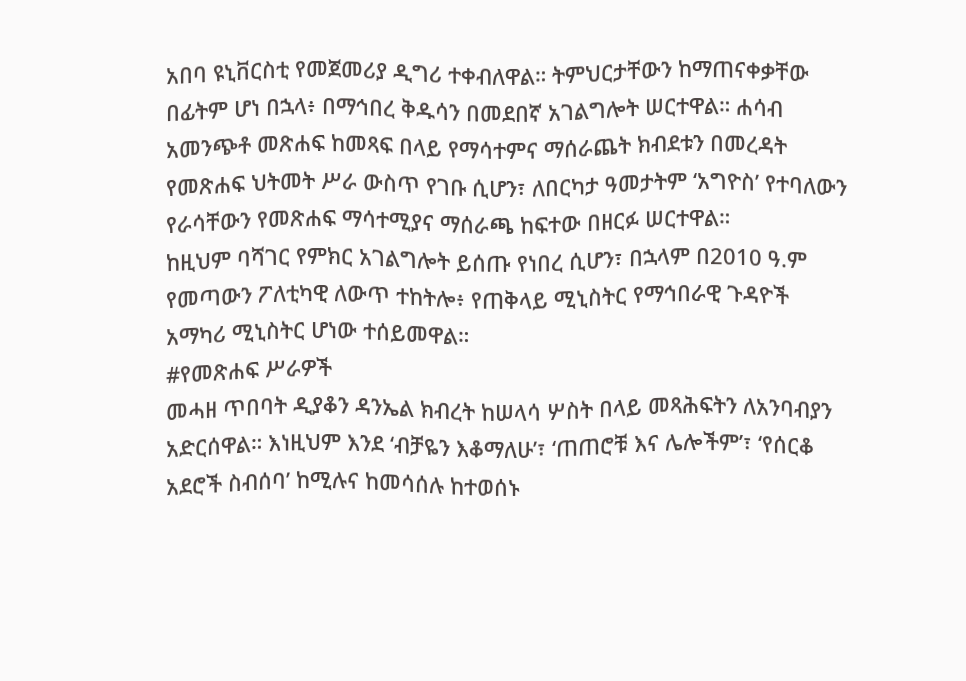አበባ ዩኒቨርስቲ የመጀመሪያ ዲግሪ ተቀብለዋል። ትምህርታቸውን ከማጠናቀቃቸው በፊትም ሆነ በኋላ፥ በማኅበረ ቅዱሳን በመደበኛ አገልግሎት ሠርተዋል። ሐሳብ አመንጭቶ መጽሐፍ ከመጻፍ በላይ የማሳተምና ማሰራጨት ክብደቱን በመረዳት የመጽሐፍ ህትመት ሥራ ውስጥ የገቡ ሲሆን፣ ለበርካታ ዓመታትም ‘አግዮስ’ የተባለውን የራሳቸውን የመጽሐፍ ማሳተሚያና ማሰራጫ ከፍተው በዘርፉ ሠርተዋል።
ከዚህም ባሻገር የምክር አገልግሎት ይሰጡ የነበረ ሲሆን፣ በኋላም በ2010 ዓ.ም የመጣውን ፖለቲካዊ ለውጥ ተከትሎ፥ የጠቅላይ ሚኒስትር የማኅበራዊ ጉዳዮች አማካሪ ሚኒስትር ሆነው ተሰይመዋል።
#የመጽሐፍ ሥራዎች
መሓዘ ጥበባት ዲያቆን ዳንኤል ክብረት ከሠላሳ ሦስት በላይ መጻሕፍትን ለአንባብያን አድርሰዋል። እነዚህም እንደ ‘ብቻዬን እቆማለሁ’፣ ‘ጠጠሮቹ እና ሌሎችም’፣ ‘የሰርቆ አደሮች ስብሰባ’ ከሚሉና ከመሳሰሉ ከተወሰኑ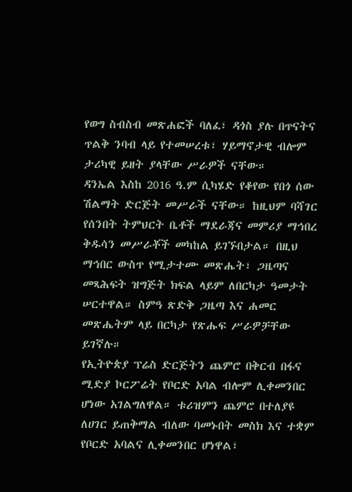የወግ ስብስብ መጽሐፎች ባለፈ፣ ዳጎስ ያሉ በጥናትና ጥልቅ ንባብ ላይ የተመሠረቱ፣ ሃይማኖታዊ ብሎም ታሪካዊ ይዘት ያላቸው ሥራዎች ናቸው።
ዳንኤል እስከ 2016 ዓ.ም ሲካሄድ የቆየው የበጎ ሰው ሽልማት ድርጅት መሥራች ናቸው። ከዚህም ባሻገር የሰንበት ትምህርት ቤቶች ማደራጃና መምሪያ ማኅበረ ቅዱሳን መሥራቾች መካከል ይገኙበታል። በዚህ ማኅበር ውስጥ የሚታተሙ መጽሔት፣ ጋዜጣና መጻሕፍት ዝግጅት ክፍል ላይም ለበርካታ ዓመታት ሠርተዋል። ስምዓ ጽድቅ ጋዜጣ እና ሐመር መጽሔትም ላይ በርካታ የጽሑፍ ሥራዎቻቸው ይገኛሉ።
የኢትዮጵያ ፕሬስ ድርጅትን ጨምሮ በቅርብ በፋና ሚድያ ኮርፖሬት የቦርድ አባል ብሎም ሊቀመንበር ሆነው አገልግለዋል። ቱሪዝምን ጨምሮ በተለያዩ ለሀገር ይጠቅማል ብለው ባመኑበት መስክ እና ተቋም የቦርድ አባልና ሊቀመንበር ሆነዋል፣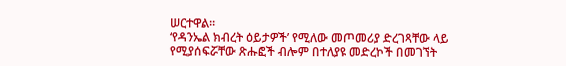ሠርተዋል።
‘የዳንኤል ክብረት ዕይታዎች’ የሚለው መጦመሪያ ድረገጻቸው ላይ የሚያሰፍሯቸው ጽሑፎች ብሎም በተለያዩ መድረኮች በመገኘት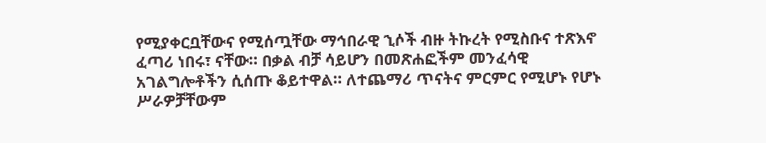የሚያቀርቧቸውና የሚሰጧቸው ማኅበራዊ ኂሶች ብዙ ትኩረት የሚስቡና ተጽእኖ ፈጣሪ ነበሩ፣ ናቸው። በቃል ብቻ ሳይሆን በመጽሐፎችም መንፈሳዊ አገልግሎቶችን ሲሰጡ ቆይተዋል። ለተጨማሪ ጥናትና ምርምር የሚሆኑ የሆኑ ሥራዎቻቸውም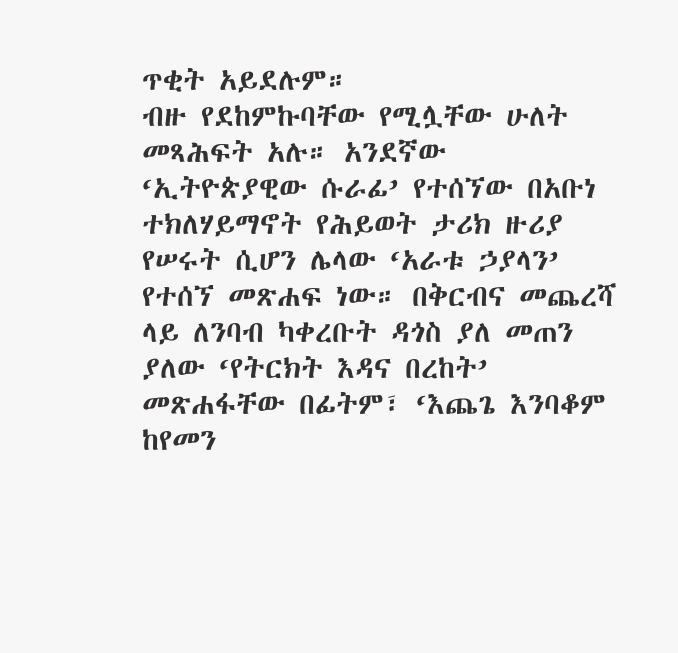ጥቂት አይደሉም።
ብዙ የደከምኩባቸው የሚሏቸው ሁለት መጻሕፍት አሉ። አንደኛው ‘ኢትዮጵያዊው ሱራፊ’ የተሰኘው በአቡነ ተክለሃይማኖት የሕይወት ታሪክ ዙሪያ የሠሩት ሲሆን ሌላው ‘አራቱ ኃያላን’ የተሰኘ መጽሐፍ ነው። በቅርብና መጨረሻ ላይ ለንባብ ካቀረቡት ዳጎስ ያለ መጠን ያለው ‘የትርክት እዳና በረከት’ መጽሐፋቸው በፊትም፣ ‘እጨጌ እንባቆም ከየመን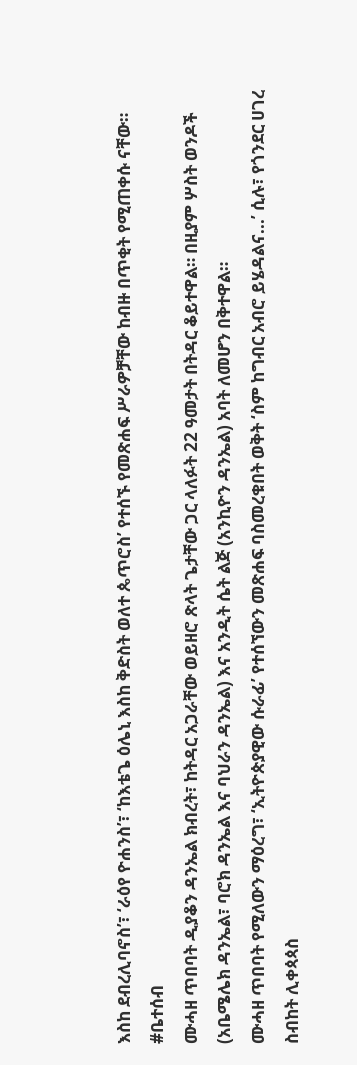እስከ ደብረሊባኖስ’፣ ‘ራዕየ ዮሐንስ’፣ ‘ከእቴጌ ዕሌኒ እስከ ቅድስት ወለተ ጴጥሮስ’ የተሰኙ የመጽሐፍ ሥራዎቻቸው ከብዙ በጥቂት የሚጠቀሱ ናቸው።
#ቤተሰብ
ሙሓዘ ጥበባት ዲያቆን ዳንኤል ክብረት፣ ከትዳር አጋራቸው ወይዘሮ ጽላት ጌታቸው ጋር ላለፉት 22 ዓመታት በትዳር ቆይተዋል። በዚያም ሦስት ወንዶች (አቤሜሌክ ዳንኤል፣ ባሮክ ዳንኤል እና ባህራን ዳንኤል) እና አንዲት ሴት ልጅ (አንኪዮን ዳንኤል) አባት ለመሆን በቅተዋል።
ሙሓዘ ጥበባት የሚለውን ማዕረግ፣ ‘ኢትዮጵያዊው ሱራፊ’ የተሰኘውን መጽሐፍ ባስመረቁበት ወቅት ‘ስም ከግብር አብሮ ይሄዳልና...’ ሲሉ፣ የጎንደር ሀገረ ስብከት ሊቀጳጳስ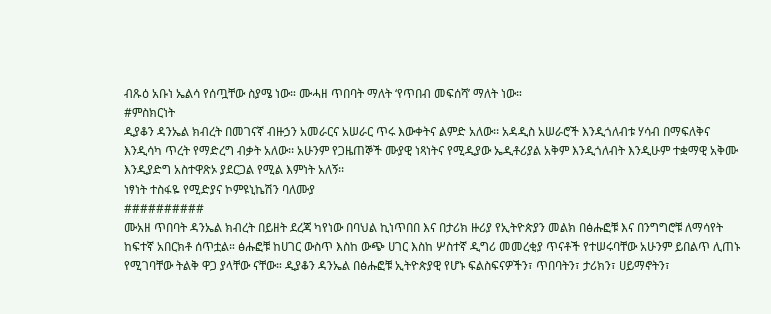ብጹዕ አቡነ ኤልሳ የሰጧቸው ስያሜ ነው። ሙሓዘ ጥበባት ማለት ‘የጥበብ መፍሰሻ’ ማለት ነው።
#ምስክርነት
ዲያቆን ዳንኤል ክብረት በመገናኛ ብዙኃን አመራርና አሠራር ጥሩ እውቀትና ልምድ አለው፡፡ አዳዲስ አሠራሮች እንዲጎለብቱ ሃሳብ በማፍለቅና እንዲሳካ ጥረት የማድረግ ብቃት አለው፡፡ አሁንም የጋዜጠኞች ሙያዊ ነጻነትና የሚዲያው ኤዲቶሪያል አቅም እንዲጎለብት እንዲሁም ተቋማዊ አቅሙ እንዲያድግ አስተዋጽኦ ያደርጋል የሚል እምነት አለኝ፡፡
ነፃነት ተስፋዬ የሚድያና ኮምዩኒኬሽን ባለሙያ
##########
ሙአዘ ጥበባት ዳንኤል ክብረት በይዘት ደረጃ ካየነው በባህል ኪነጥበበ እና በታሪክ ዙሪያ የኢትዮጵያን መልክ በፅሑፎቹ እና በንግግሮቹ ለማሳየት ከፍተኛ አበርክቶ ሰጥቷል። ፅሑፎቹ ከሀገር ውስጥ እስከ ውጭ ሀገር እስከ ሦስተኛ ዲግሪ መመረቂያ ጥናቶች የተሠሩባቸው አሁንም ይበልጥ ሊጠኑ የሚገባቸው ትልቅ ዋጋ ያላቸው ናቸው። ዲያቆን ዳንኤል በፅሑፎቹ ኢትዮጵያዊ የሆኑ ፍልስፍናዎችን፣ ጥበባትን፣ ታሪክን፣ ሀይማኖትን፣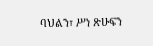ባህልን፣ ሥነ ጽሁፍን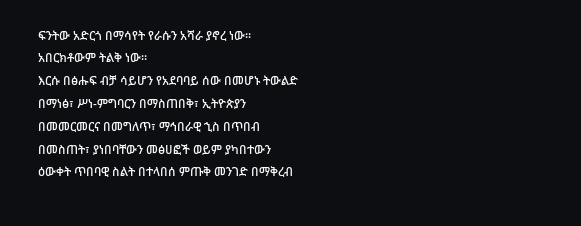ፍንትው አድርጎ በማሳየት የራሱን አሻራ ያኖረ ነው። አበርክቶውም ትልቅ ነው።
እርሱ በፅሑፍ ብቻ ሳይሆን የአደባባይ ሰው በመሆኑ ትውልድ በማነፅ፣ ሥነ-ምግባርን በማስጠበቅ፣ ኢትዮጵያን በመመርመርና በመግለጥ፣ ማኅበራዊ ኂስ በጥበብ በመስጠት፣ ያነበባቸውን መፅሀፎች ወይም ያካበተውን ዕውቀት ጥበባዊ ስልት በተላበሰ ምጡቅ መንገድ በማቅረብ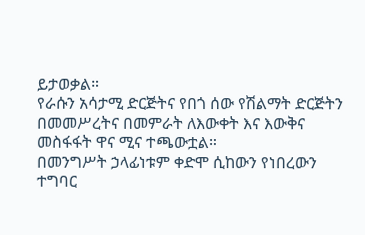ይታወቃል።
የራሱን አሳታሚ ድርጅትና የበጎ ሰው የሽልማት ድርጅትን በመመሥረትና በመምራት ለእውቀት እና እውቅና መስፋፋት ዋና ሚና ተጫውቷል።
በመንግሥት ኃላፊነቱም ቀድሞ ሲከውን የነበረውን ተግባር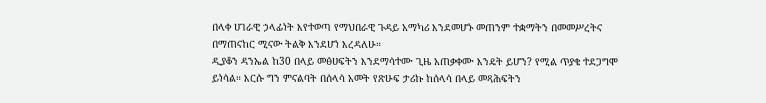በላቀ ሀገራዊ ኃላፊነት እየተወጣ የማህበራዊ ጉዳይ አማካሪ እንደመሆኑ መጠንም ተቋማትን በመመሥረትና በማጠናከር ሚናው ትልቅ እንደሆነ እረዳለሁ።
ዲያቆን ዳንኤል ከ30 በላይ መፅሀፍትን እንደማሳተሙ ጊዜ አጠቃቀሙ እንዴት ይሆን? የሚል ጥያቄ ተደጋግሞ ይነሳል። እርሱ ግን ምናልባት በሰላሳ አመት የጽሁፍ ታሪኩ ከሰላሳ በላይ መጻሕፍትን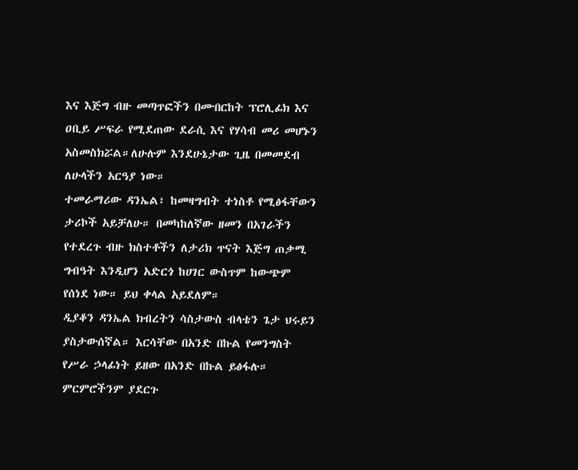እና እጅግ ብዙ መጣጥፎችን በሙበርከት ፕሮሊፊክ እና ዐቢይ ሥፍራ የሚደጠው ደራሲ እና የሃሳብ መሪ መሆኑን አስመስክሯል።ለሁሉም እንደሁኔታው ጊዜ በመመደብ ለሁላችን አርዓያ ነው።
ተመራማሪው ዳንኤል፣ ከመዛግብት ተነስቶ የሚፅፋቸውን ታሪኮች አይቻለሁ። በመካከለኛው ዘመን በአገራችን የተደረጉ ብዙ ክስተቶችን ለታሪክ ጥናት እጅግ ጠቃሚ ግብዓት እንዲሆን አድርጎ ከሀገር ውስጥም ከውጭም የሰነደ ነው። ይህ ቀላል አይደለም።
ዲያቆን ዳንኤል ክብረትን ሳስታውስ ብላቴን ጌታ ህሩይን ያስታውሰኛል። እርሳቸው በአንድ በኩል የመንግስት የሥራ ኃላፊነት ይዘው በአንድ በኩል ይፅፋሉ። ምርምሮችንም ያደርጉ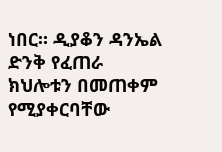ነበር። ዲያቆን ዳንኤል ድንቅ የፈጠራ ክህሎቱን በመጠቀም የሚያቀርባቸው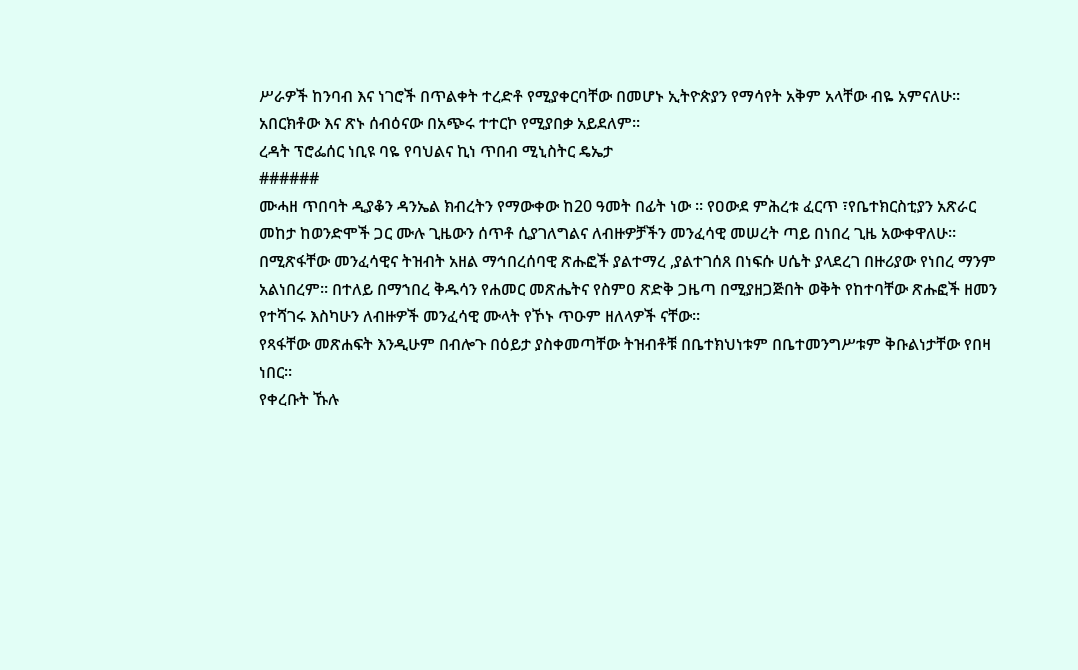ሥራዎች ከንባብ እና ነገሮች በጥልቀት ተረድቶ የሚያቀርባቸው በመሆኑ ኢትዮጵያን የማሳየት አቅም አላቸው ብዬ አምናለሁ። አበርክቶው እና ጽኑ ሰብዕናው በአጭሩ ተተርኮ የሚያበቃ አይደለም።
ረዳት ፕሮፌሰር ነቢዩ ባዬ የባህልና ኪነ ጥበብ ሚኒስትር ዴኤታ
######
ሙሓዘ ጥበባት ዲያቆን ዳንኤል ክብረትን የማውቀው ከ20 ዓመት በፊት ነው ። የዐውደ ምሕረቱ ፈርጥ ፣የቤተክርስቲያን አጽራር መከታ ከወንድሞች ጋር ሙሉ ጊዜውን ሰጥቶ ሲያገለግልና ለብዙዎቻችን መንፈሳዊ መሠረት ጣይ በነበረ ጊዜ አውቀዋለሁ። በሚጽፋቸው መንፈሳዊና ትዝብት አዘል ማኅበረሰባዊ ጽሑፎች ያልተማረ ,ያልተገሰጸ በነፍሱ ሀሴት ያላደረገ በዙሪያው የነበረ ማንም አልነበረም። በተለይ በማኀበረ ቅዱሳን የሐመር መጽሔትና የስምዐ ጽድቅ ጋዜጣ በሚያዘጋጅበት ወቅት የከተባቸው ጽሑፎች ዘመን የተሻገሩ እስካሁን ለብዙዎች መንፈሳዊ ሙላት የኾኑ ጥዑም ዘለላዎች ናቸው።
የጻፋቸው መጽሐፍት እንዲሁም በብሎጉ በዕይታ ያስቀመጣቸው ትዝብቶቹ በቤተክህነቱም በቤተመንግሥቱም ቅቡልነታቸው የበዛ ነበር።
የቀረቡት ኹሉ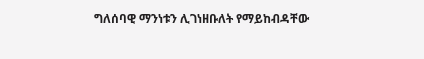ግለሰባዊ ማንነቱን ሊገነዘቡለት የማይከብዳቸው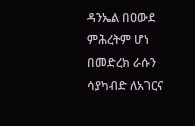ዳንኤል በዐውደ ምሕረትም ሆነ በመድረክ ራሱን ሳያካብድ ለአገርና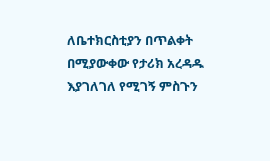ለቤተክርስቲያን በጥልቀት በሚያውቀው የታሪክ አረዳዱ እያገለገለ የሚገኝ ምስጉን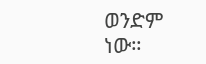ወንድም ነው።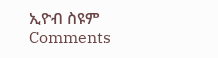ኢዮብ ስዩም
Comments